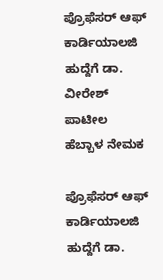ಪ್ರೊಫೆಸರ್ ಆಫ್ ಕಾರ್ಡಿಯಾಲಜಿ ಹುದ್ದೆಗೆ ಡಾ. ವೀರೇಶ್ ಪಾಟೀಲ ಹೆಬ್ಬಾಳ ನೇಮಕ

ಪ್ರೊಫೆಸರ್ ಆಫ್ ಕಾರ್ಡಿಯಾಲಜಿ ಹುದ್ದೆಗೆ ಡಾ.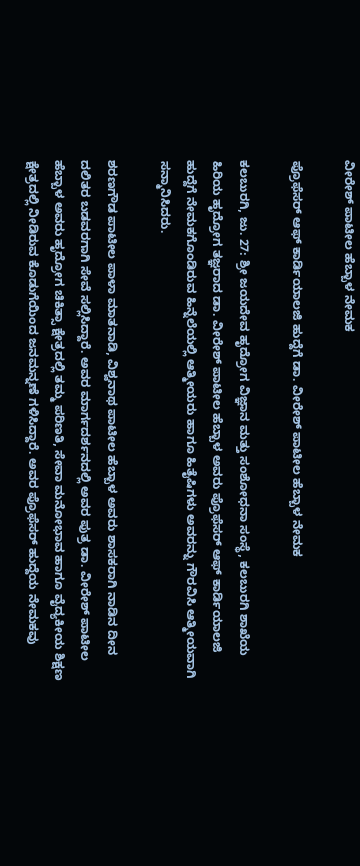ವೀರೇಶ್ ಪಾಟೀಲ ಹೆಬ್ಬಾಳ ನೇಮಕ

ಪ್ರೊಫೆಸರ್ ಆಫ್ ಕಾರ್ಡಿಯಾಲಜಿ ಹುದ್ದೆಗೆ ಡಾ. ವೀರೇಶ್ ಪಾಟೀಲ ಹೆಬ್ಬಾಳ ನೇಮಕ

ಕಲಬುರಗಿ, ಜು. 27: ಶ್ರೀ ಜಯದೇವ ಹೃದ್ರೋಗ ವಿಜ್ಞಾನ ಮತ್ತು ಸಂಶೋಧನಾ ಸಂಸ್ಥೆ, ಕಲಬುರಗಿ ಶಾಖೆಯ ಹಿರಿಯ ಹೃದ್ರೋಗ ತಜ್ಞರಾದ ಡಾ. ವೀರೇಶ್ ಪಾಟೀಲ ಹೆಬ್ಬಾಳ ಅವರು ಪ್ರೊಫೆಸರ್ ಆಫ್ ಕಾರ್ಡಿಯಾಲಜಿ ಹುದ್ದೆಗೆ ನೇಮಕಗೊಂಡಿರುವ ಹಿನ್ನೆಲೆಯಲ್ಲಿ ಆತ್ಮೀಯರು ಹಾಗೂ ಹಿತೈಷಿಗಳು ಅವರನ್ನು ಗೌರವಿಸಿ ಆತ್ಮೀಯವಾಗಿ ಸನ್ಮಾನಿಸಿದರು.

ಶರಣಗೌಡ ಪಾಟೀಲ ಪಾಳಾ ಮಾತನಾಡಿ, ವಿಶ್ವನಾಥ ಪಾಟೀಲ ಹೆಬ್ಬಾಳ ಅವರು ಶಾಸಕರಾಗಿ ನಾಡಿನ ದೀನ ದಲಿತರ ಬಡವರಗಾಗಿ ಸೇವೆ ಸಲ್ಲಿಸಿದ್ದಾರೆ. ಅವರ ಮಾರ್ಗದರ್ಶನದಲ್ಲಿ ಅವರ ಪುತ್ರ ಡಾ. ವೀರೇಶ್ ಪಾಟೀಲ ಹೆಬ್ಬಾಳ ಅವರು ಹೃದ್ರೋಗ ಚಿಕಿತ್ಸಾ ಕ್ಷೇತ್ರದಲ್ಲಿ ತಮ್ಮ ಪರಿಣತಿ, ಸೇವಾ ಮನೋಭಾವ ಹಾಗೂ ವೈದ್ಯಕೀಯ ಶಿಕ್ಷಣ ಕ್ಷೇತ್ರದಲ್ಲಿ ನೀಡಿರುವ ಕೊಡುಗೆಯಿಂದ ಜನಮನ್ನಣೆ ಗಳಿಸಿದ್ದಾರೆ. ಅವರ ಪ್ರೊಫೆಸರ್ ಹುದ್ದೆಯ ನೇಮಕವು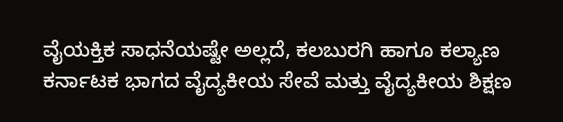ವೈಯಕ್ತಿಕ ಸಾಧನೆಯಷ್ಟೇ ಅಲ್ಲದೆ, ಕಲಬುರಗಿ ಹಾಗೂ ಕಲ್ಯಾಣ ಕರ್ನಾಟಕ ಭಾಗದ ವೈದ್ಯಕೀಯ ಸೇವೆ ಮತ್ತು ವೈದ್ಯಕೀಯ ಶಿಕ್ಷಣ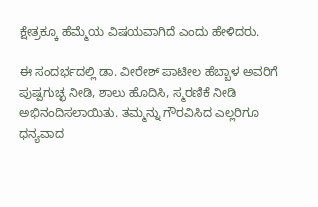ಕ್ಷೇತ್ರಕ್ಕೂ ಹೆಮ್ಮೆಯ ವಿಷಯವಾಗಿದೆ ಎಂದು ಹೇಳಿದರು.

ಈ ಸಂದರ್ಭದಲ್ಲಿ ಡಾ. ವೀರೇಶ್ ಪಾಟೀಲ ಹೆಬ್ಬಾಳ ಅವರಿಗೆ ಪುಷ್ಪಗುಚ್ಛ ನೀಡಿ, ಶಾಲು ಹೊದಿಸಿ, ಸ್ಮರಣಿಕೆ ನೀಡಿ ಅಭಿನಂದಿಸಲಾಯಿತು. ತಮ್ಮನ್ನು ಗೌರವಿಸಿದ ಎಲ್ಲರಿಗೂ ಧನ್ಯವಾದ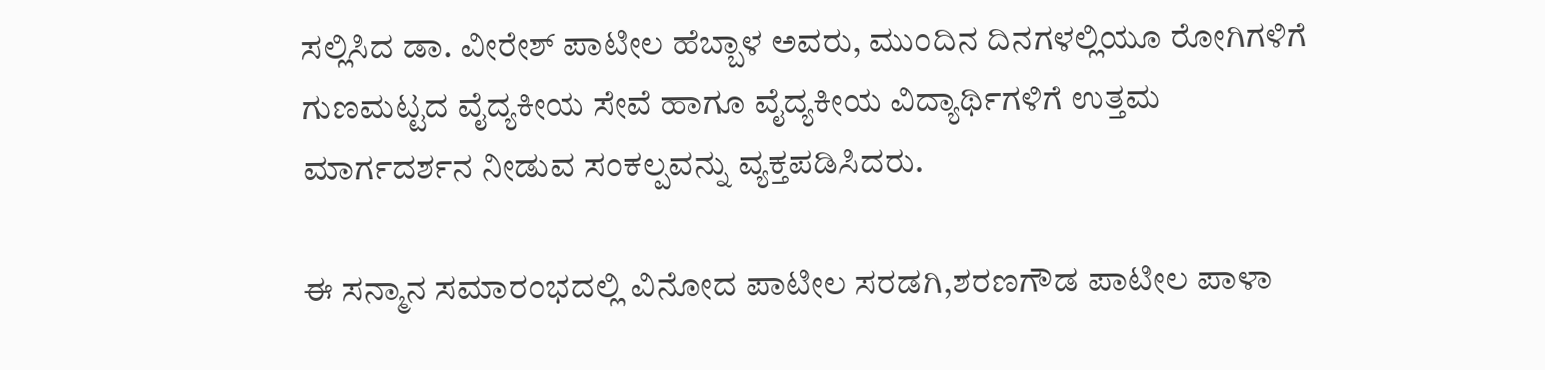ಸಲ್ಲಿಸಿದ ಡಾ. ವೀರೇಶ್ ಪಾಟೀಲ ಹೆಬ್ಬಾಳ ಅವರು, ಮುಂದಿನ ದಿನಗಳಲ್ಲಿಯೂ ರೋಗಿಗಳಿಗೆ ಗುಣಮಟ್ಟದ ವೈದ್ಯಕೀಯ ಸೇವೆ ಹಾಗೂ ವೈದ್ಯಕೀಯ ವಿದ್ಯಾರ್ಥಿಗಳಿಗೆ ಉತ್ತಮ ಮಾರ್ಗದರ್ಶನ ನೀಡುವ ಸಂಕಲ್ಪವನ್ನು ವ್ಯಕ್ತಪಡಿಸಿದರು.

ಈ ಸನ್ಮಾನ ಸಮಾರಂಭದಲ್ಲಿ ವಿನೋದ ಪಾಟೀಲ ಸರಡಗಿ,ಶರಣಗೌಡ ಪಾಟೀಲ ಪಾಳಾ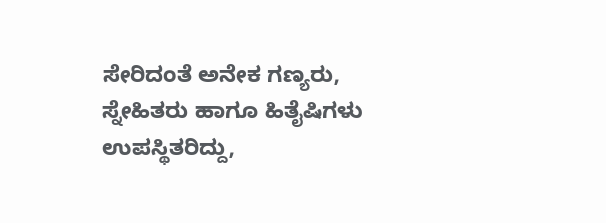ಸೇರಿದಂತೆ ಅನೇಕ ಗಣ್ಯರು, ಸ್ನೇಹಿತರು ಹಾಗೂ ಹಿತೈಷಿಗಳು ಉಪಸ್ಥಿತರಿದ್ದು,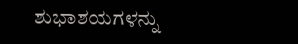ಶುಭಾಶಯಗಳನ್ನು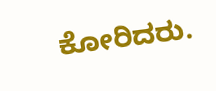ಕೋರಿದರು.